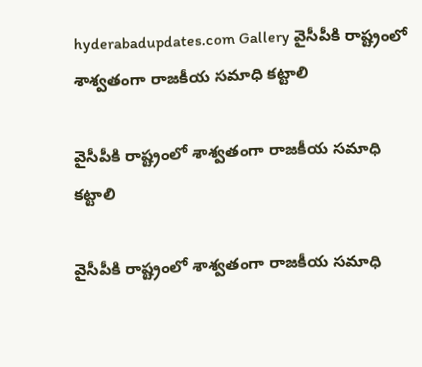hyderabadupdates.com Gallery వైసీపీకి రాష్ట్రంలో శాశ్వ‌తంగా రాజ‌కీయ స‌మాధి క‌ట్టాలి

వైసీపీకి రాష్ట్రంలో శాశ్వ‌తంగా రాజ‌కీయ స‌మాధి క‌ట్టాలి

వైసీపీకి రాష్ట్రంలో శాశ్వ‌తంగా రాజ‌కీయ స‌మాధి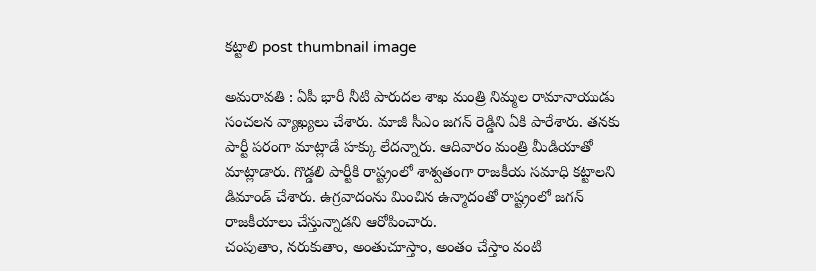క‌ట్టాలి post thumbnail image

అమ‌రావ‌తి : ఏపీ భారీ నీటి పారుద‌ల శాఖ మంత్రి నిమ్మ‌ల రామానాయుడు సంచ‌ల‌న వ్యాఖ్య‌లు చేశారు. మాజీ సీఎం జ‌గ‌న్ రెడ్డిని ఏకి పారేశారు. త‌న‌కు పార్టీ ప‌రంగా మాట్లాడే హ‌క్కు లేద‌న్నారు. ఆదివారం మంత్రి మీడియాతో మాట్లాడారు. గొడ్డలి పార్టీకి రాష్ట్రంలో శాశ్వతంగా రాజకీయ సమాధి కట్టాలని డిమాండ్ చేశారు. ఉగ్రవాదంను మించిన ఉన్మాదంతో రాష్ట్రంలో జగన్ రాజకీయాలు చేస్తున్నాడని ఆరోపించారు.
చంపుతాం, నరుకుతాం, అంతుచూస్తాం, అంతం చేస్తాం వంటి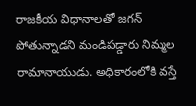రాజకీయ విధానాలతో జగన్ పోతున్నాడని మండిప‌డ్డారు నిమ్మ‌ల రామానాయుడు. అధికారంలోకి వస్తే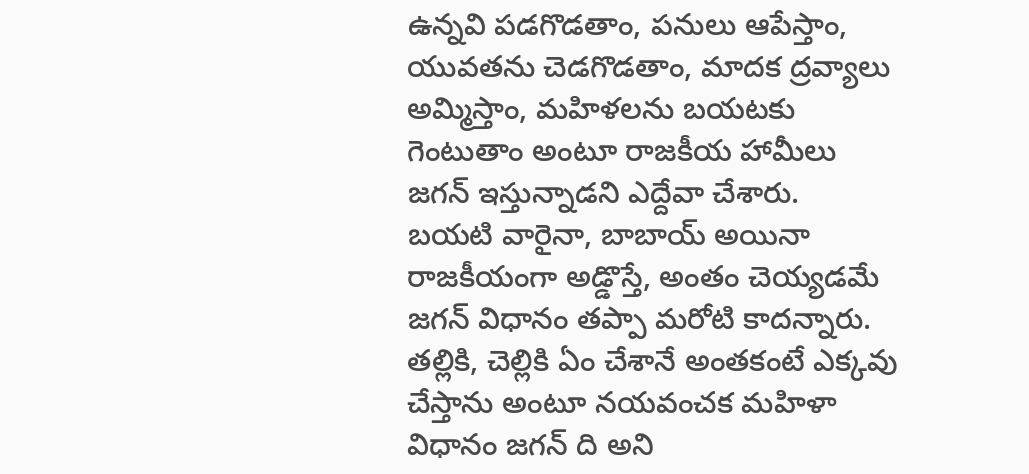ఉన్నవి పడగొడతాం, పనులు ఆపేస్తాం, యువతను చెడగొడతాం, మాదక ద్రవ్యాలు అమ్మిస్తాం, మహిళలను బయటకు గెంటుతాం అంటూ రాజకీయ హామీలు జగన్ ఇస్తున్నాడ‌ని ఎద్దేవా చేశారు.
బయటి వారైనా, బాబాయ్ అయినా రాజకీయంగా అడ్డొస్తే, అంతం చెయ్యడమే జగన్ విధానం త‌ప్పా మ‌రోటి కాద‌న్నారు. తల్లికి, చెల్లికి ఏం చేశానే అంతకంటే ఎక్కవు చేస్తాను అంటూ నయవంచక మహిళా విధానం జగన్ ది అని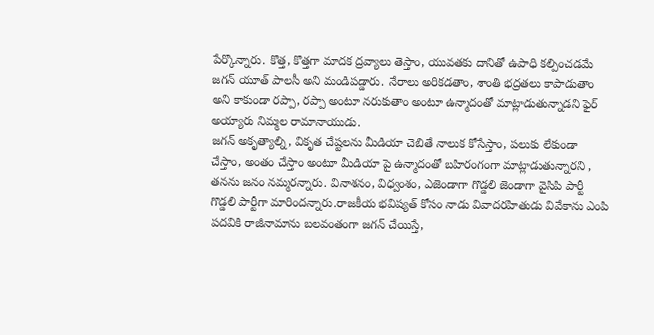పేర్కొన్నారు. కొత్త, కొత్తగా మాద‌క‌ ద్రవ్యాలు తెస్తాం, యువతకు దానితో ఉపాధి కల్పించడమే జగన్ యూత్ పాలసీ అని మండిప‌డ్డారు. నేరాలు అరికడతాం, శాంతి భద్రతలు కాపాడుతాం అని కాకుండా రప్పా, రప్పా అంటూ నరుకుతాం అంటూ ఉన్మాదంతో మాట్లాడుతున్నాడ‌ని ఫైర్ అయ్యారు నిమ్మ‌ల రామానాయుడు.
జగన్ అకృత్యాల్ని, వికృత చేష్టలను మీడియా చెబితే నాలుక కోసేస్తాం, పలుకు లేకుండా చేస్తాం, అంతం చేస్తాం అంటూ మీడియా పై ఉన్మాదంతో బహిరంగంగా మాట్లాడుతున్నారని , త‌న‌ను జ‌నం న‌మ్మ‌ర‌న్నారు. వినాశనం, విధ్వంశం, ఎజెండాగా గొడ్డలి జెండాగా వైసిపి పార్టీ గొడ్డలి పార్టీగా మారిందన్నారు.రాజకీయ భవిష్యత్ కోసం నాడు వివాదరహితుడు వివేకాను ఎంపి పదవికి రాజీనామాను బలవంతంగా జగన్ చేయిస్తే,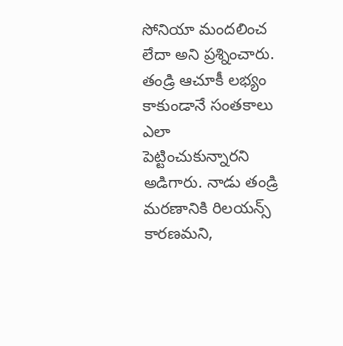సోనియా మందలించ లేదా అని ప్ర‌శ్నించారు. తండ్రి ఆచూకీ లభ్యం కాకుండానే సంతకాలు ఎలా పెట్టించుకున్నార‌ని అడిగారు. నాడు తండ్రి మరణానికి రిలయన్స్ కారణమని,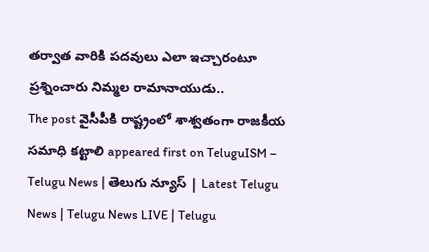తర్వాత వారికి పదవులు ఎలా ఇచ్చారంటూ ప్ర‌శ్నించారు నిమ్మ‌ల రామానాయుడు..
The post వైసీపీకి రాష్ట్రంలో శాశ్వ‌తంగా రాజ‌కీయ స‌మాధి క‌ట్టాలి appeared first on TeluguISM – Telugu News | తెలుగు న్యూస్ | Latest Telugu News | Telugu News LIVE | Telugu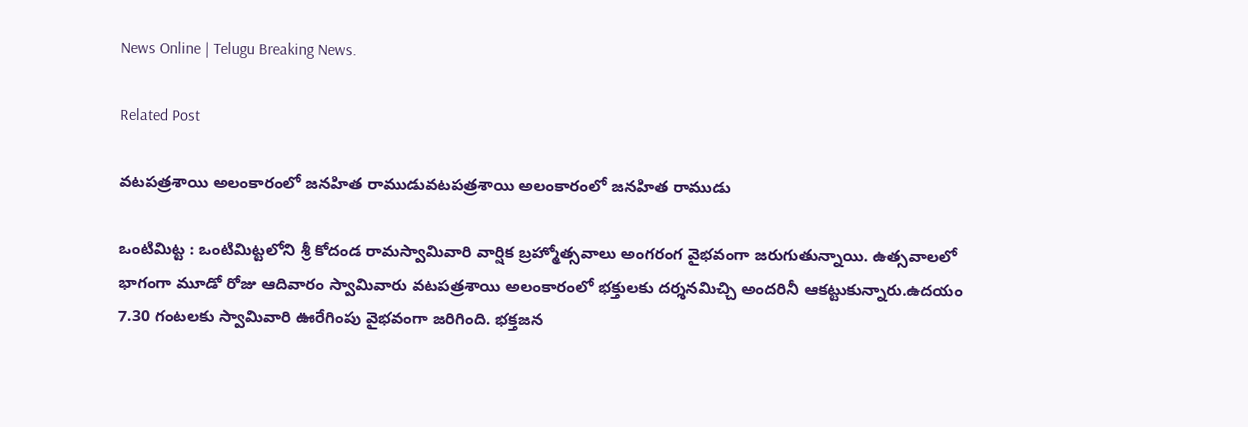News Online | Telugu Breaking News.

Related Post

వటపత్రశాయి అలంకారంలో జనహిత రాముడువటపత్రశాయి అలంకారంలో జనహిత రాముడు

ఒంటిమిట్ట : ఒంటిమిట్టలోని శ్రీ కోదండ రామస్వామివారి వార్షిక బ్రహ్మోత్సవాలు అంగ‌రంగ వైభవంగా జ‌రుగుతున్నాయి. ఉత్స‌వాల‌లో భాగంగా మూడో రోజు ఆదివారం స్వామివారు వటపత్రశాయి అలంకారంలో భక్తులకు దర్శనమిచ్చి అందరినీ ఆకట్టుకున్నారు.ఉదయం 7.30 గంటలకు స్వామివారి ఊరేగింపు వైభవంగా జరిగింది. భక్తజన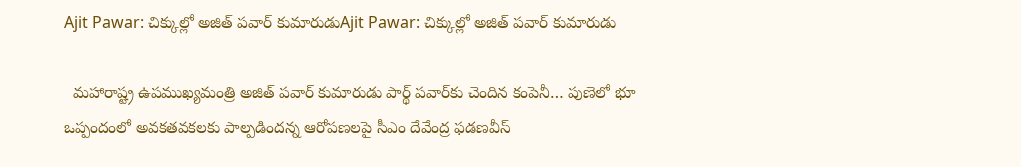Ajit Pawar: చిక్కుల్లో అజిత్‌ పవార్‌ కుమారుడుAjit Pawar: చిక్కుల్లో అజిత్‌ పవార్‌ కుమారుడు

  మహారాష్ట్ర ఉపముఖ్యమంత్రి అజిత్‌ పవార్‌ కుమారుడు పార్థ్‌ పవార్‌కు చెందిన కంపెనీ… పుణెలో భూ ఒప్పందంలో అవకతవకలకు పాల్పడిందన్న ఆరోపణలపై సీఎం దేవేంద్ర ఫడణవీస్‌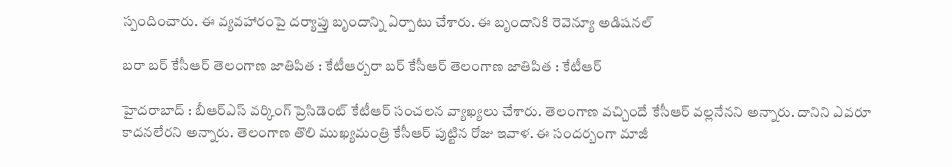స్పందించారు. ఈ వ్యవహారంపై దర్యాప్తు బృందాన్ని ఏర్పాటు చేశారు. ఈ బృందానికి రెవెన్యూ అడిషనల్‌

బ‌రా బ‌ర్ కేసీఆర్ తెలంగాణ జాతిపిత : కేటీఆర్బ‌రా బ‌ర్ కేసీఆర్ తెలంగాణ జాతిపిత : కేటీఆర్

హైద‌రాబాద్ : బీఆర్ఎస్ వ‌ర్కింగ్ ప్రెసిడెంట్ కేటీఆర్ సంచ‌ల‌న వ్యాఖ్య‌లు చేశారు. తెలంగాణ వ‌చ్చిందే కేసీఆర్ వ‌ల్ల‌నేన‌ని అన్నారు. దానిని ఎవ‌రూ కాద‌న‌లేర‌ని అన్నారు. తెలంగాణ తొలి ముఖ్య‌మంత్రి కేసీఆర్ పుట్టిన రోజు ఇవాళ‌. ఈ సంద‌ర్బంగా మాజీ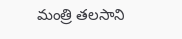మంత్రి త‌ల‌సాని